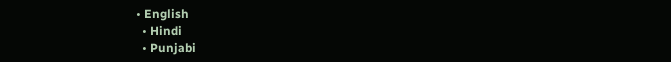• English
  • Hindi
  • Punjabi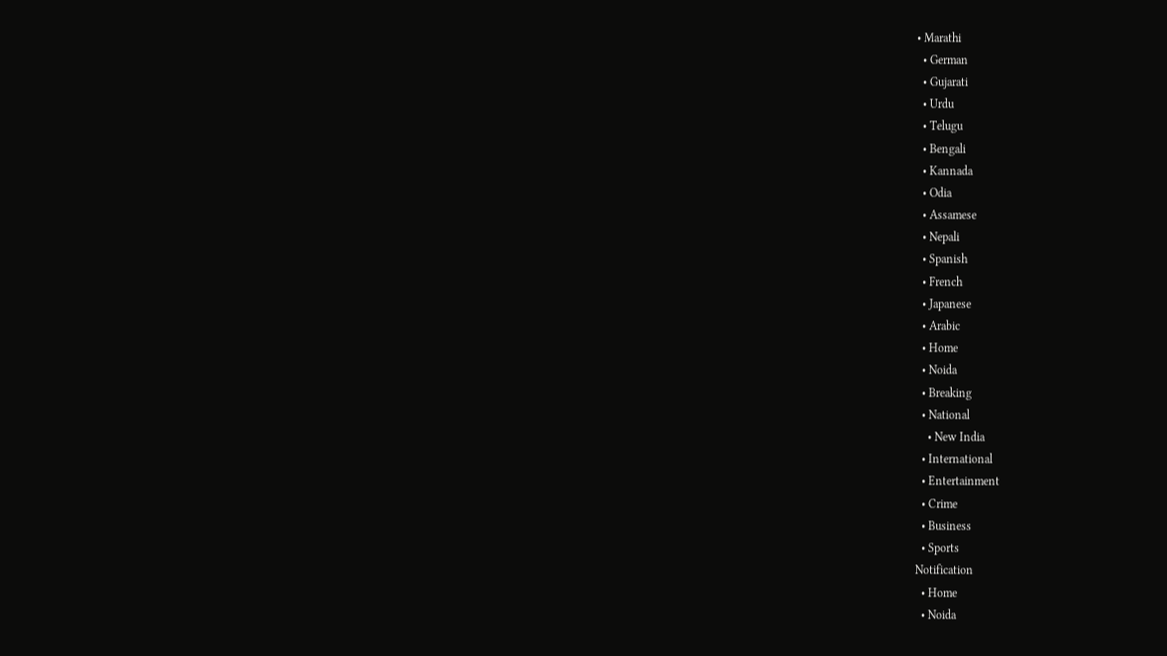• Marathi
  • German
  • Gujarati
  • Urdu
  • Telugu
  • Bengali
  • Kannada
  • Odia
  • Assamese
  • Nepali
  • Spanish
  • French
  • Japanese
  • Arabic
  • Home
  • Noida
  • Breaking
  • National
    • New India
  • International
  • Entertainment
  • Crime
  • Business
  • Sports
Notification
  • Home
  • Noida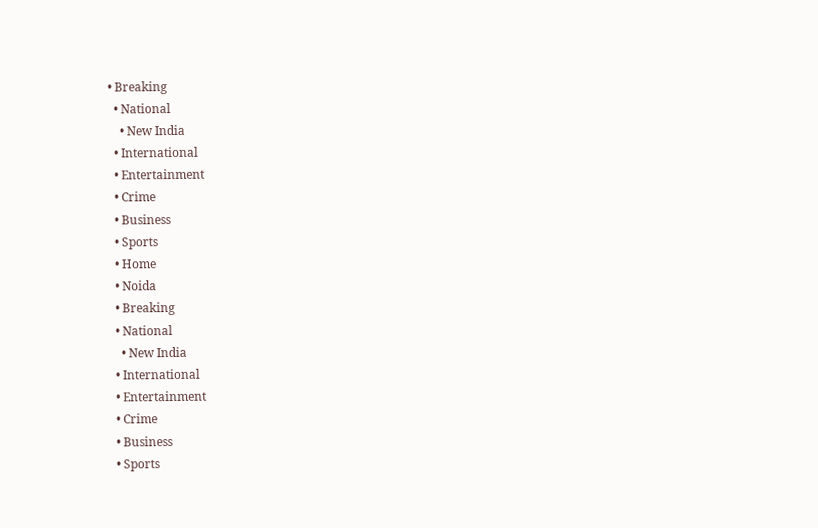• Breaking
  • National
    • New India
  • International
  • Entertainment
  • Crime
  • Business
  • Sports
  • Home
  • Noida
  • Breaking
  • National
    • New India
  • International
  • Entertainment
  • Crime
  • Business
  • Sports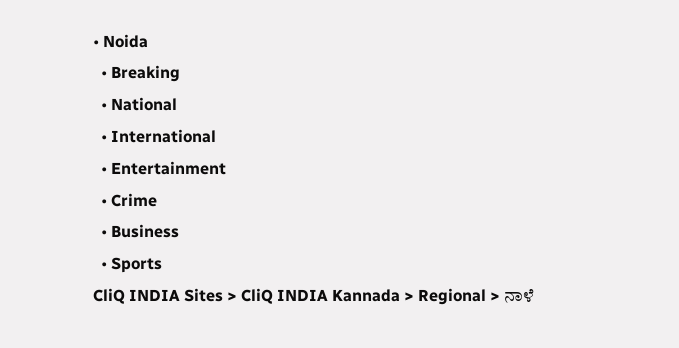• Noida
  • Breaking
  • National
  • International
  • Entertainment
  • Crime
  • Business
  • Sports
CliQ INDIA Sites > CliQ INDIA Kannada > Regional > ನಾಳೆ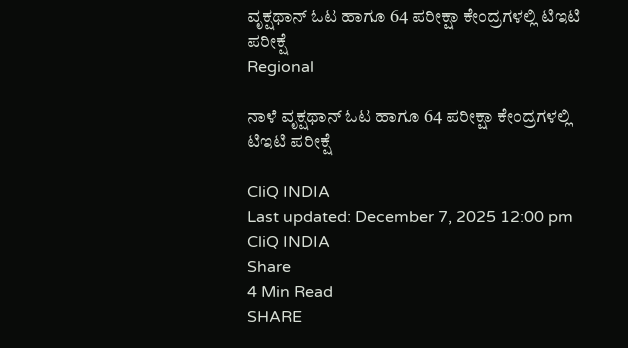ವೃಕ್ಷಥಾನ್ ಓಟ ಹಾಗೂ 64 ಪರೀಕ್ಷಾ ಕೇಂದ್ರಗಳಲ್ಲಿ ಟಿಇಟಿ ಪರೀಕ್ಷೆ
Regional

ನಾಳೆ ವೃಕ್ಷಥಾನ್ ಓಟ ಹಾಗೂ 64 ಪರೀಕ್ಷಾ ಕೇಂದ್ರಗಳಲ್ಲಿ ಟಿಇಟಿ ಪರೀಕ್ಷೆ

CliQ INDIA
Last updated: December 7, 2025 12:00 pm
CliQ INDIA
Share
4 Min Read
SHARE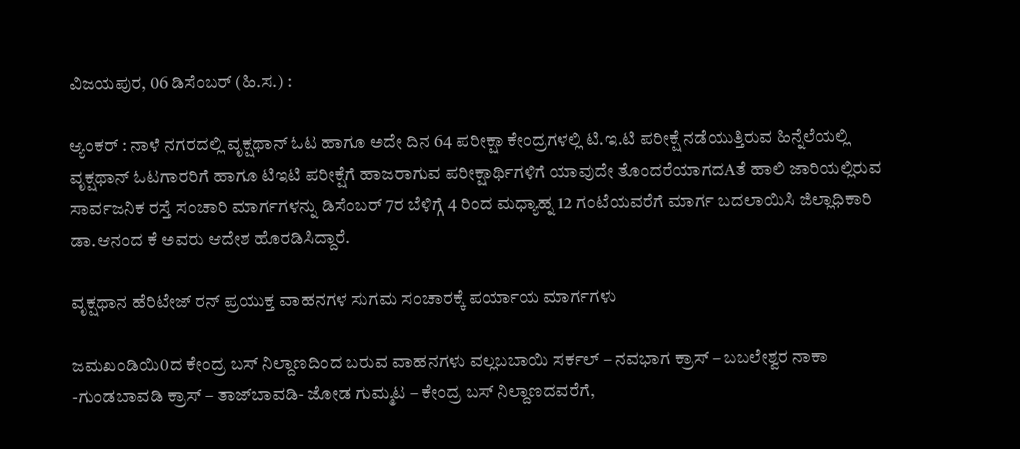ವಿಜಯಪುರ, 06 ಡಿಸೆಂಬರ್ (ಹಿ.ಸ.) :

ಆ್ಯಂಕರ್ : ನಾಳೆ ನಗರದಲ್ಲಿ ವೃಕ್ಷಥಾನ್ ಓಟ ಹಾಗೂ ಅದೇ ದಿನ 64 ಪರೀಕ್ಷಾ ಕೇಂದ್ರಗಳಲ್ಲಿ ಟಿ.ಇ.ಟಿ ಪರೀಕ್ಷೆ ನಡೆಯುತ್ತಿರುವ ಹಿನ್ನೆಲೆಯಲ್ಲಿ ವೃಕ್ಷಥಾನ್ ಓಟಗಾರರಿಗೆ ಹಾಗೂ ಟಿಇಟಿ ಪರೀಕ್ಷೆಗೆ ಹಾಜರಾಗುವ ಪರೀಕ್ಷಾರ್ಥಿಗಳಿಗೆ ಯಾವುದೇ ತೊಂದರೆಯಾಗದAತೆ ಹಾಲಿ ಜಾರಿಯಲ್ಲಿರುವ ಸಾರ್ವಜನಿಕ ರಸ್ತೆ ಸಂಚಾರಿ ಮಾರ್ಗಗಳನ್ನು ಡಿಸೆಂಬರ್ 7ರ ಬೆಳಿಗ್ಗೆ 4 ರಿಂದ ಮಧ್ಯಾಹ್ನ 12 ಗಂಟೆಯವರೆಗೆ ಮಾರ್ಗ ಬದಲಾಯಿಸಿ ಜಿಲ್ಲಾಧಿಕಾರಿ ಡಾ.ಆನಂದ ಕೆ ಅವರು ಆದೇಶ ಹೊರಡಿಸಿದ್ದಾರೆ.

ವೃಕ್ಷಥಾನ ಹೆರಿಟೇಜ್ ರನ್ ಪ್ರಯುಕ್ತ ವಾಹನಗಳ ಸುಗಮ ಸಂಚಾರಕ್ಕೆ ಪರ್ಯಾಯ ಮಾರ್ಗಗಳು

ಜಮಖಂಡಿಯಿ0ದ ಕೇಂದ್ರ ಬಸ್ ನಿಲ್ದಾಣದಿಂದ ಬರುವ ವಾಹನಗಳು ವಲ್ಲಬಬಾಯಿ ಸರ್ಕಲ್ – ನವಭಾಗ ಕ್ರಾಸ್ – ಬಬಲೇಶ್ವರ ನಾಕಾ -ಗುಂಡಬಾವಡಿ ಕ್ರಾಸ್ – ತಾಜ್‌ಬಾವಡಿ- ಜೋಡ ಗುಮ್ಮಟ – ಕೇಂದ್ರ ಬಸ್ ನಿಲ್ದಾಣದವರೆಗೆ,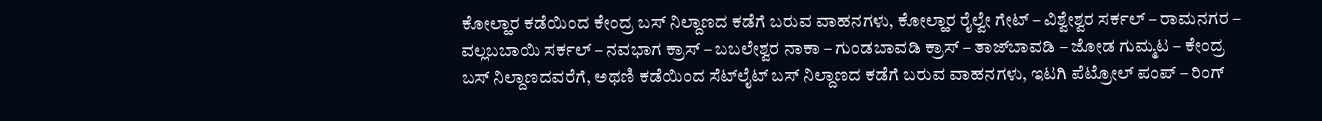ಕೋಲ್ಹಾರ ಕಡೆಯಿಂದ ಕೇಂದ್ರ ಬಸ್ ನಿಲ್ದಾಣದ ಕಡೆಗೆ ಬರುವ ವಾಹನಗಳು, ಕೋಲ್ಹಾರ ರೈಲ್ವೇ ಗೇಟ್ – ವಿಶ್ವೇಶ್ವರ ಸರ್ಕಲ್ – ರಾಮನಗರ – ವಲ್ಲಬಬಾಯಿ ಸರ್ಕಲ್ – ನವಭಾಗ ಕ್ರಾಸ್ – ಬಬಲೇಶ್ವರ ನಾಕಾ – ಗುಂಡಬಾವಡಿ ಕ್ರಾಸ್ – ತಾಜ್‌ಬಾವಡಿ – ಜೋಡ ಗುಮ್ಮಟ – ಕೇಂದ್ರ ಬಸ್ ನಿಲ್ದಾಣದವರೆಗೆ, ಅಥಣಿ ಕಡೆಯಿಂದ ಸೆಟ್‌ಲೈಟ್ ಬಸ್ ನಿಲ್ದಾಣದ ಕಡೆಗೆ ಬರುವ ವಾಹನಗಳು, ಇಟಗಿ ಪೆಟ್ರೋಲ್ ಪಂಪ್ – ರಿಂಗ್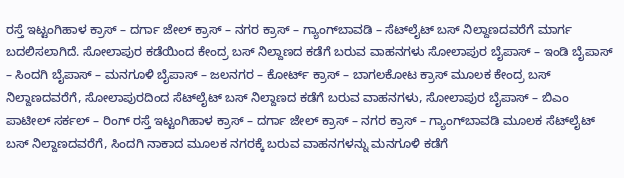ರಸ್ತೆ ಇಟ್ಟಂಗಿಹಾಳ ಕ್ರಾಸ್ – ದರ್ಗಾ ಜೇಲ್ ಕ್ರಾಸ್ – ನಗರ ಕ್ರಾಸ್ – ಗ್ಯಾಂಗ್‌ಬಾವಡಿ – ಸೆಟ್‌ಲೈಟ್ ಬಸ್ ನಿಲ್ದಾಣದವರೆಗೆ ಮಾರ್ಗ ಬದಲಿಸಲಾಗಿದೆ. ಸೋಲಾಪುರ ಕಡೆಯಿಂದ ಕೇಂದ್ರ ಬಸ್ ನಿಲ್ದಾಣದ ಕಡೆಗೆ ಬರುವ ವಾಹನಗಳು ಸೋಲಾಪುರ ಬೈಪಾಸ್ – ಇಂಡಿ ಬೈಪಾಸ್ – ಸಿಂದಗಿ ಬೈಪಾಸ್ – ಮನಗೂಳಿ ಬೈಪಾಸ್ – ಜಲನಗರ – ಕೋರ್ಟ್ ಕ್ರಾಸ್ – ಬಾಗಲಕೋಟ ಕ್ರಾಸ್ ಮೂಲಕ ಕೇಂದ್ರ ಬಸ್ ನಿಲ್ದಾಣದವರೆಗೆ, ಸೋಲಾಪುರದಿಂದ ಸೆಟ್‌ಲೈಟ್ ಬಸ್ ನಿಲ್ದಾಣದ ಕಡೆಗೆ ಬರುವ ವಾಹನಗಳು, ಸೋಲಾಪುರ ಬೈಪಾಸ್ – ಬಿಎಂ ಪಾಟೀಲ್ ಸರ್ಕಲ್ – ರಿಂಗ್ ರಸ್ತೆ ಇಟ್ಟಂಗಿಹಾಳ ಕ್ರಾಸ್ – ದರ್ಗಾ ಜೇಲ್ ಕ್ರಾಸ್ – ನಗರ ಕ್ರಾಸ್ – ಗ್ಯಾಂಗ್‌ಬಾವಡಿ ಮೂಲಕ ಸೆಟ್‌ಲೈಟ್ ಬಸ್ ನಿಲ್ದಾಣದವರೆಗೆ, ಸಿಂದಗಿ ನಾಕಾದ ಮೂಲಕ ನಗರಕ್ಕೆ ಬರುವ ವಾಹನಗಳನ್ನು ಮನಗೂಳಿ ಕಡೆಗೆ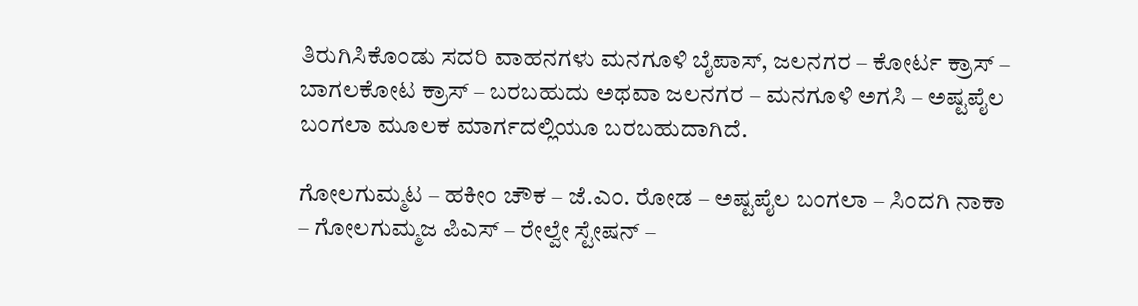ತಿರುಗಿಸಿಕೊಂಡು ಸದರಿ ವಾಹನಗಳು ಮನಗೂಳಿ ಬೈಪಾಸ್, ಜಲನಗರ – ಕೋರ್ಟ ಕ್ರಾಸ್ – ಬಾಗಲಕೋಟ ಕ್ರಾಸ್ – ಬರಬಹುದು ಅಥವಾ ಜಲನಗರ – ಮನಗೂಳಿ ಅಗಸಿ – ಅಷ್ಟಪೈಲ ಬಂಗಲಾ ಮೂಲಕ ಮಾರ್ಗದಲ್ಲಿಯೂ ಬರಬಹುದಾಗಿದೆ.

ಗೋಲಗುಮ್ಮಟ – ಹಕೀಂ ಚೌಕ – ಜೆ.ಎಂ. ರೋಡ – ಅಷ್ಟಪೈಲ ಬಂಗಲಾ – ಸಿಂದಗಿ ನಾಕಾ – ಗೋಲಗುಮ್ಮಜ ಪಿಎಸ್ – ರೇಲ್ವೇ ಸ್ಟೇಷನ್ –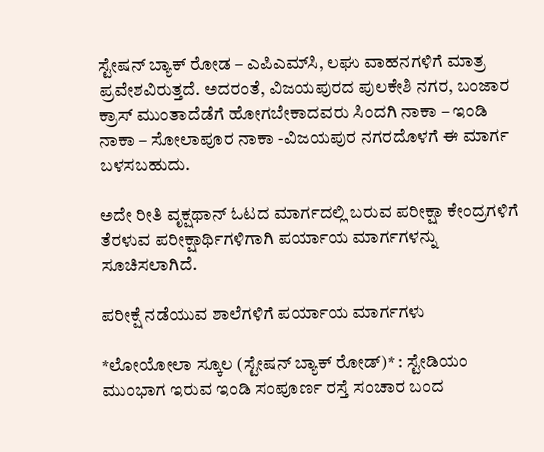ಸ್ಟೇಷನ್ ಬ್ಯಾಕ್ ರೋಡ – ಎಪಿಎಮ್‌ಸಿ, ಲಘು ವಾಹನಗಳಿಗೆ ಮಾತ್ರ ಪ್ರವೇಶವಿರುತ್ತದೆ. ಅದರಂತೆ, ವಿಜಯಪುರದ ಪುಲಕೇಶಿ ನಗರ, ಬಂಜಾರ ಕ್ರಾಸ್ ಮುಂತಾದೆಡೆಗೆ ಹೋಗಬೇಕಾದವರು ಸಿಂದಗಿ ನಾಕಾ – ಇಂಡಿ ನಾಕಾ – ಸೋಲಾಪೂರ ನಾಕಾ -ವಿಜಯಪುರ ನಗರದೊಳಗೆ ಈ ಮಾರ್ಗ ಬಳಸಬಹುದು.

ಅದೇ ರೀತಿ ವೃಕ್ಷಥಾನ್ ಓಟದ ಮಾರ್ಗದಲ್ಲಿ ಬರುವ ಪರೀಕ್ಷಾ ಕೇಂದ್ರಗಳಿಗೆ ತೆರಳುವ ಪರೀಕ್ಷಾರ್ಥಿಗಳಿಗಾಗಿ ಪರ್ಯಾಯ ಮಾರ್ಗಗಳನ್ನು ಸೂಚಿಸಲಾಗಿದೆ.

ಪರೀಕ್ಷೆ ನಡೆಯುವ ಶಾಲೆಗಳಿಗೆ ಪರ್ಯಾಯ ಮಾರ್ಗಗಳು

*ಲೋಯೋಲಾ ಸ್ಕೂಲ (ಸ್ಟೇಷನ್ ಬ್ಯಾಕ್ ರೋಡ್)* : ಸ್ಟೇಡಿಯಂ ಮುಂಭಾಗ ಇರುವ ಇಂಡಿ ಸಂಪೂರ್ಣ ರಸ್ತೆ ಸಂಚಾರ ಬಂದ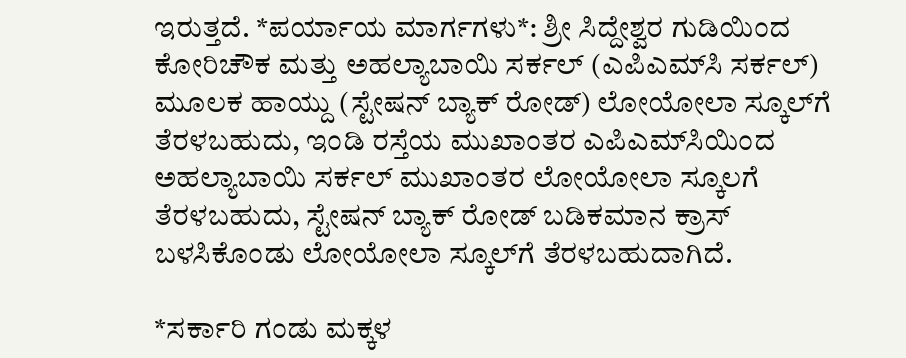ಇರುತ್ತದೆ. *ಪರ್ಯಾಯ ಮಾರ್ಗಗಳು*: ಶ್ರೀ ಸಿದ್ದೇಶ್ವರ ಗುಡಿಯಿಂದ ಕೋರಿಚೌಕ ಮತ್ತು ಅಹಲ್ಯಾಬಾಯಿ ಸರ್ಕಲ್ (ಎಪಿಎಮ್‌ಸಿ ಸರ್ಕಲ್) ಮೂಲಕ ಹಾಯ್ದು (ಸ್ಟೇಷನ್ ಬ್ಯಾಕ್ ರೋಡ್) ಲೋಯೋಲಾ ಸ್ಕೂಲ್‌ಗೆ ತೆರಳಬಹುದು, ಇಂಡಿ ರಸ್ತೆಯ ಮುಖಾಂತರ ಎಪಿಎಮ್‌ಸಿಯಿಂದ ಅಹಲ್ಯಾಬಾಯಿ ಸರ್ಕಲ್ ಮುಖಾಂತರ ಲೋಯೋಲಾ ಸ್ಕೂಲಗೆ ತೆರಳಬಹುದು, ಸ್ಟೇಷನ್ ಬ್ಯಾಕ್ ರೋಡ್ ಬಡಿಕಮಾನ ಕ್ರಾಸ್ ಬಳಸಿಕೊಂಡು ಲೋಯೋಲಾ ಸ್ಕೂಲ್‌ಗೆ ತೆರಳಬಹುದಾಗಿದೆ.

*ಸರ್ಕಾರಿ ಗಂಡು ಮಕ್ಕಳ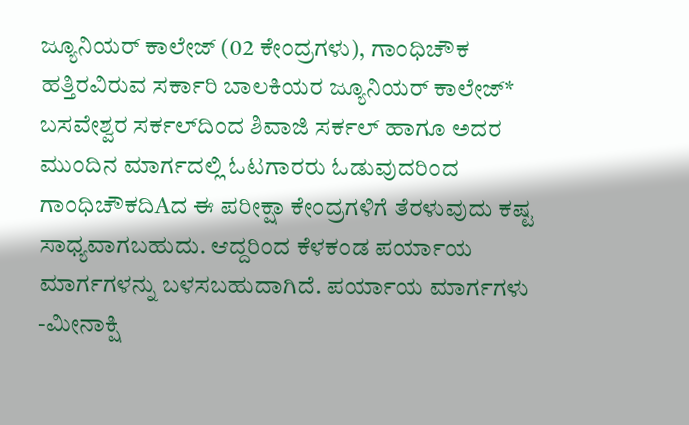ಜ್ಯೂನಿಯರ್ ಕಾಲೇಜ್ (02 ಕೇಂದ್ರಗಳು), ಗಾಂಧಿಚೌಕ ಹತ್ತಿರವಿರುವ ಸರ್ಕಾರಿ ಬಾಲಕಿಯರ ಜ್ಯೂನಿಯರ್ ಕಾಲೇಜ್* ಬಸವೇಶ್ವರ ಸರ್ಕಲ್‌ದಿಂದ ಶಿವಾಜಿ ಸರ್ಕಲ್ ಹಾಗೂ ಅದರ ಮುಂದಿನ ಮಾರ್ಗದಲ್ಲಿ ಓಟಗಾರರು ಓಡುವುದರಿಂದ ಗಾಂಧಿಚೌಕದಿAದ ಈ ಪರೀಕ್ಷಾ ಕೇಂದ್ರಗಳಿಗೆ ತೆರಳುವುದು ಕಷ್ಟ ಸಾಧ್ಯವಾಗಬಹುದು. ಆದ್ದರಿಂದ ಕೆಳಕಂಡ ಪರ್ಯಾಯ ಮಾರ್ಗಗಳನ್ನು ಬಳಸಬಹುದಾಗಿದೆ. ಪರ್ಯಾಯ ಮಾರ್ಗಗಳು -ಮೀನಾಕ್ಷಿ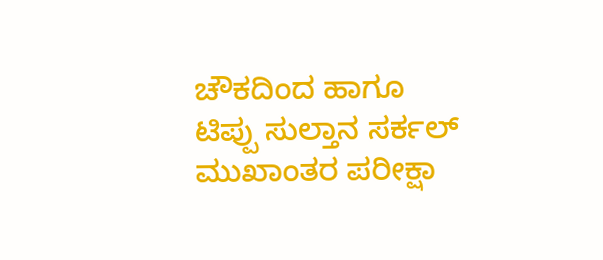ಚೌಕದಿಂದ ಹಾಗೂ ಟಿಪ್ಪು ಸುಲ್ತಾನ ಸರ್ಕಲ್ ಮುಖಾಂತರ ಪರೀಕ್ಷಾ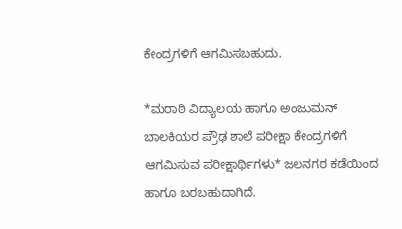ಕೇಂದ್ರಗಳಿಗೆ ಆಗಮಿಸಬಹುದು.

*ಮರಾಠಿ ವಿದ್ಯಾಲಯ ಹಾಗೂ ಅಂಜುಮನ್ ಬಾಲಕಿಯರ ಪ್ರೌಢ ಶಾಲೆ ಪರೀಕ್ಷಾ ಕೇಂದ್ರಗಳಿಗೆ ಆಗಮಿಸುವ ಪರೀಕ್ಷಾರ್ಥಿಗಳು* ಜಲನಗರ ಕಡೆಯಿಂದ ಹಾಗೂ ಬರಬಹುದಾಗಿದೆ.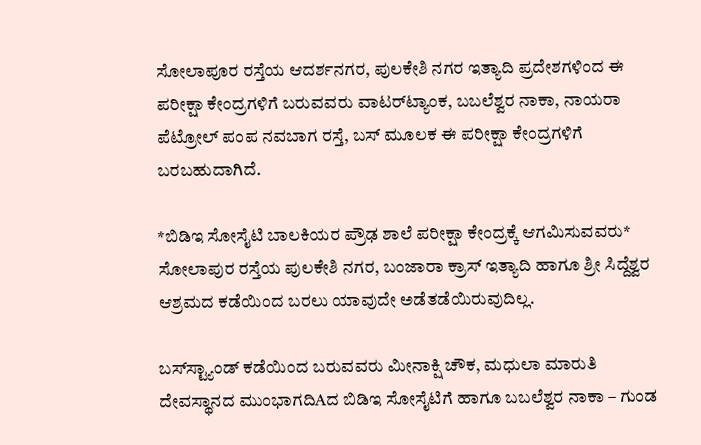ಸೋಲಾಪೂರ ರಸ್ತೆಯ ಆದರ್ಶನಗರ, ಪುಲಕೇಶಿ ನಗರ ಇತ್ಯಾದಿ ಪ್ರದೇಶಗಳಿಂದ ಈ ಪರೀಕ್ಷಾ ಕೇಂದ್ರಗಳಿಗೆ ಬರುವವರು ವಾಟರ್‌ಟ್ಯಾಂಕ, ಬಬಲೆಶ್ವರ ನಾಕಾ, ನಾಯರಾ ಪೆಟ್ರೋಲ್ ಪಂಪ ನವಬಾಗ ರಸ್ತೆ, ಬಸ್ ಮೂಲಕ ಈ ಪರೀಕ್ಷಾ ಕೇಂದ್ರಗಳಿಗೆ ಬರಬಹುದಾಗಿದೆ.

*ಬಿಡಿಇ ಸೋಸೈಟಿ ಬಾಲಕಿಯರ ಪ್ರೌಢ ಶಾಲೆ ಪರೀಕ್ಷಾ ಕೇಂದ್ರಕ್ಕೆ ಆಗಮಿಸುವವರು* ಸೋಲಾಪುರ ರಸ್ತೆಯ ಪುಲಕೇಶಿ ನಗರ, ಬಂಜಾರಾ ಕ್ರಾಸ್ ಇತ್ಯಾದಿ ಹಾಗೂ ಶ್ರೀ ಸಿದ್ದೆಶ್ವರ ಆಶ್ರಮದ ಕಡೆಯಿಂದ ಬರಲು ಯಾವುದೇ ಅಡೆತಡೆಯಿರುವುದಿಲ್ಲ.

ಬಸ್‌ಸ್ಟ್ಯಾಂಡ್ ಕಡೆಯಿಂದ ಬರುವವರು ಮೀನಾಕ್ಷಿ ಚೌಕ, ಮಧುಲಾ ಮಾರುತಿ ದೇವಸ್ಥಾನದ ಮುಂಭಾಗದಿAದ ಬಿಡಿಇ ಸೋಸೈಟಿಗೆ ಹಾಗೂ ಬಬಲೆಶ್ವರ ನಾಕಾ – ಗುಂಡ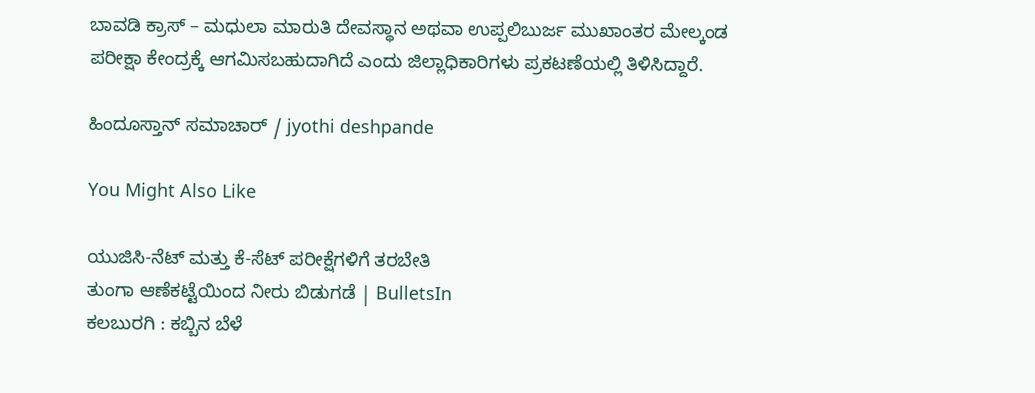ಬಾವಡಿ ಕ್ರಾಸ್ – ಮಧುಲಾ ಮಾರುತಿ ದೇವಸ್ಥಾನ ಅಥವಾ ಉಪ್ಪಲಿಬುರ್ಜ ಮುಖಾಂತರ ಮೇಲ್ಕಂಡ ಪರೀಕ್ಷಾ ಕೇಂದ್ರಕ್ಕೆ ಆಗಮಿಸಬಹುದಾಗಿದೆ ಎಂದು ಜಿಲ್ಲಾಧಿಕಾರಿಗಳು ಪ್ರಕಟಣೆಯಲ್ಲಿ ತಿಳಿಸಿದ್ದಾರೆ.

ಹಿಂದೂಸ್ತಾನ್ ಸಮಾಚಾರ್ / jyothi deshpande

You Might Also Like

ಯುಜಿಸಿ-ನೆಟ್ ಮತ್ತು ಕೆ-ಸೆಟ್ ಪರೀಕ್ಷೆಗಳಿಗೆ ತರಬೇತಿ
ತುಂಗಾ ಆಣೆಕಟ್ಟೆಯಿಂದ ನೀರು ಬಿಡುಗಡೆ | BulletsIn
ಕಲಬುರಗಿ : ಕಬ್ಬಿನ ಬೆಳೆ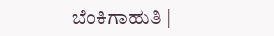ಬೆಂಕಿಗಾಹುತಿ |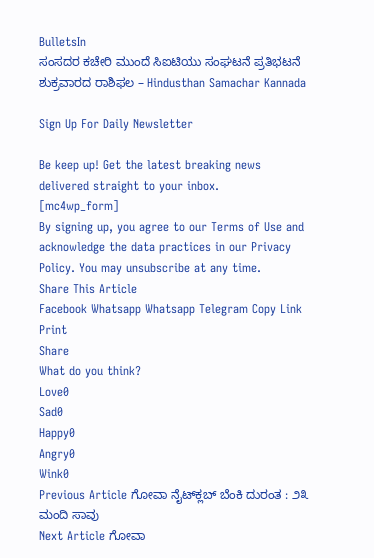BulletsIn
ಸಂಸದರ ಕಚೇರಿ ಮುಂದೆ ಸಿಐಟಿಯು ಸಂಘಟನೆ ಪ್ರತಿಭಟನೆ
ಶುಕ್ರವಾರದ ರಾಶಿಫಲ – Hindusthan Samachar Kannada

Sign Up For Daily Newsletter

Be keep up! Get the latest breaking news delivered straight to your inbox.
[mc4wp_form]
By signing up, you agree to our Terms of Use and acknowledge the data practices in our Privacy Policy. You may unsubscribe at any time.
Share This Article
Facebook Whatsapp Whatsapp Telegram Copy Link Print
Share
What do you think?
Love0
Sad0
Happy0
Angry0
Wink0
Previous Article ಗೋವಾ ನೈಟ್‌ಕ್ಲಬ್ ಬೆಂಕಿ ದುರಂತ : ೨೩ ಮಂದಿ‌ ಸಾವು
Next Article ಗೋವಾ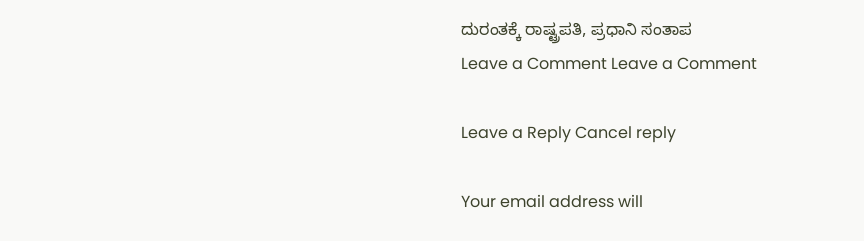ದುರಂತಕ್ಕೆ ರಾಷ್ಟ್ರಪತಿ, ಪ್ರಧಾನಿ ಸಂತಾಪ
Leave a Comment Leave a Comment

Leave a Reply Cancel reply

Your email address will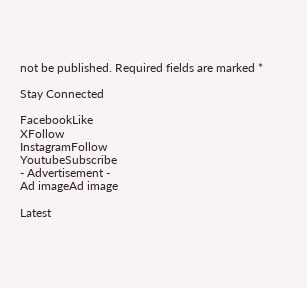not be published. Required fields are marked *

Stay Connected

FacebookLike
XFollow
InstagramFollow
YoutubeSubscribe
- Advertisement -
Ad imageAd image

Latest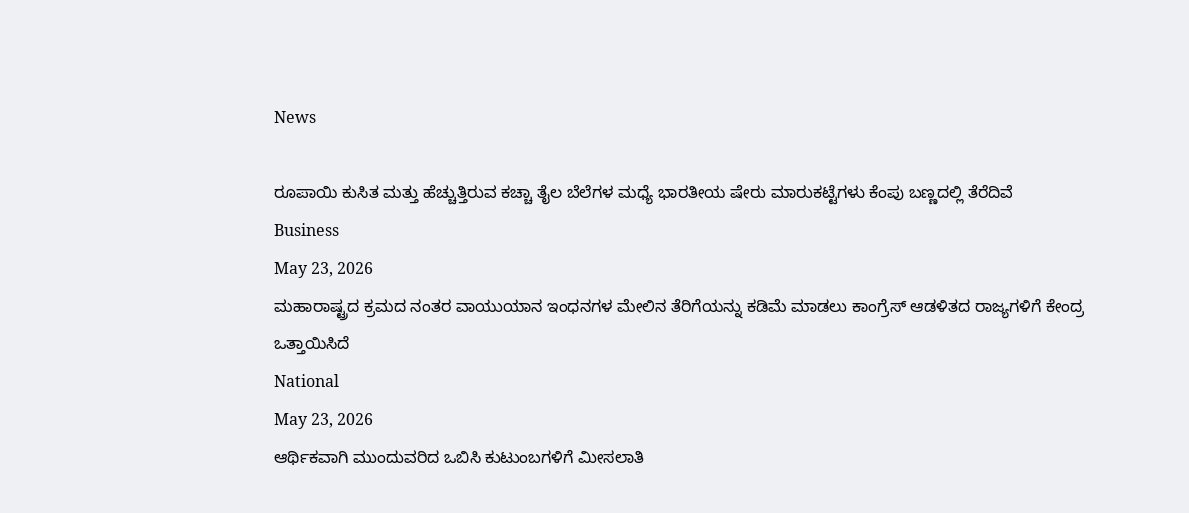News

ರೂಪಾಯಿ ಕುಸಿತ ಮತ್ತು ಹೆಚ್ಚುತ್ತಿರುವ ಕಚ್ಚಾ ತೈಲ ಬೆಲೆಗಳ ಮಧ್ಯೆ ಭಾರತೀಯ ಷೇರು ಮಾರುಕಟ್ಟೆಗಳು ಕೆಂಪು ಬಣ್ಣದಲ್ಲಿ ತೆರೆದಿವೆ
Business
May 23, 2026
ಮಹಾರಾಷ್ಟ್ರದ ಕ್ರಮದ ನಂತರ ವಾಯುಯಾನ ಇಂಧನಗಳ ಮೇಲಿನ ತೆರಿಗೆಯನ್ನು ಕಡಿಮೆ ಮಾಡಲು ಕಾಂಗ್ರೆಸ್ ಆಡಳಿತದ ರಾಜ್ಯಗಳಿಗೆ ಕೇಂದ್ರ ಒತ್ತಾಯಿಸಿದೆ
National
May 23, 2026
ಆರ್ಥಿಕವಾಗಿ ಮುಂದುವರಿದ ಒಬಿಸಿ ಕುಟುಂಬಗಳಿಗೆ ಮೀಸಲಾತಿ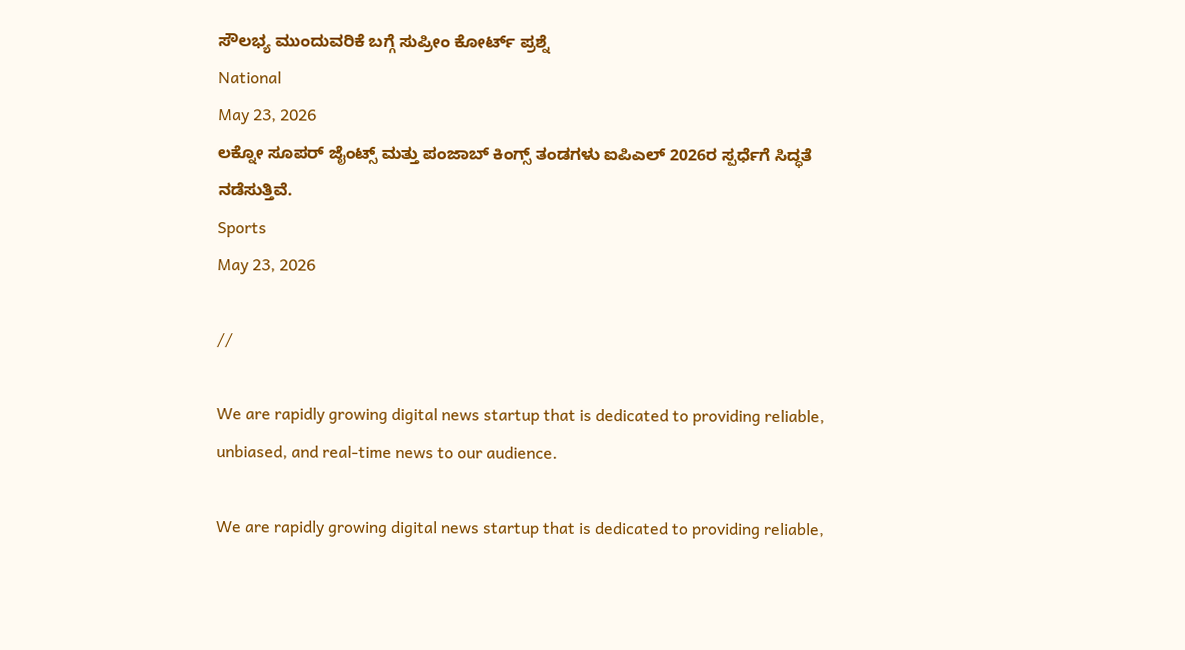ಸೌಲಭ್ಯ ಮುಂದುವರಿಕೆ ಬಗ್ಗೆ ಸುಪ್ರೀಂ ಕೋರ್ಟ್ ಪ್ರಶ್ನೆ
National
May 23, 2026
ಲಕ್ನೋ ಸೂಪರ್ ಜೈಂಟ್ಸ್ ಮತ್ತು ಪಂಜಾಬ್ ಕಿಂಗ್ಸ್ ತಂಡಗಳು ಐಪಿಎಲ್ 2026ರ ಸ್ಪರ್ಧೆಗೆ ಸಿದ್ಧತೆ ನಡೆಸುತ್ತಿವೆ.
Sports
May 23, 2026

//

We are rapidly growing digital news startup that is dedicated to providing reliable, unbiased, and real-time news to our audience.

We are rapidly growing digital news startup that is dedicated to providing reliable,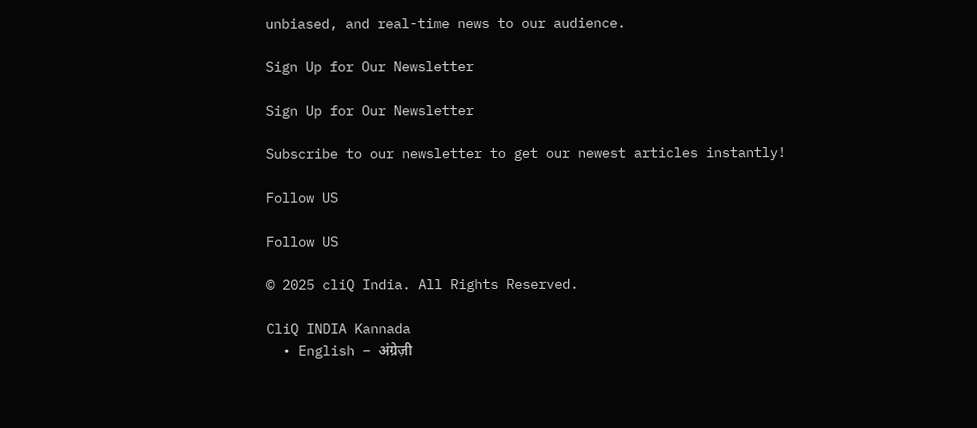unbiased, and real-time news to our audience.

Sign Up for Our Newsletter

Sign Up for Our Newsletter

Subscribe to our newsletter to get our newest articles instantly!

Follow US

Follow US

© 2025 cliQ India. All Rights Reserved.

CliQ INDIA Kannada
  • English – अंग्रेज़ी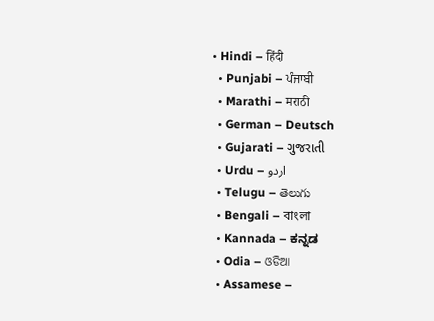• Hindi – हिंदी
  • Punjabi – ਪੰਜਾਬੀ
  • Marathi – मराठी
  • German – Deutsch
  • Gujarati – ગુજરાતી
  • Urdu – اردو
  • Telugu – తెలుగు
  • Bengali – বাংলা
  • Kannada – ಕನ್ನಡ
  • Odia – ଓଡିଆ
  • Assamese –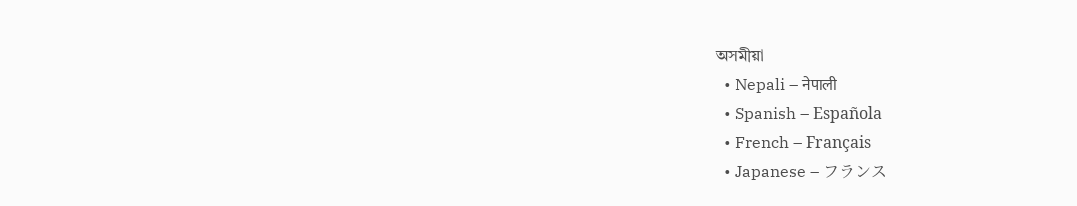অসমীয়া
  • Nepali – नेपाली
  • Spanish – Española
  • French – Français
  • Japanese – フランス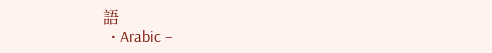語
  • Arabic –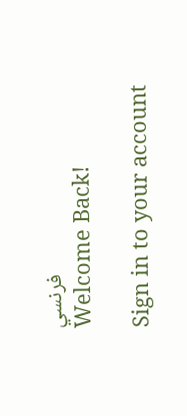فرنسي
Welcome Back!

Sign in to your account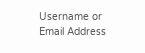Username or Email Address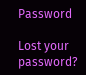Password

Lost your password?